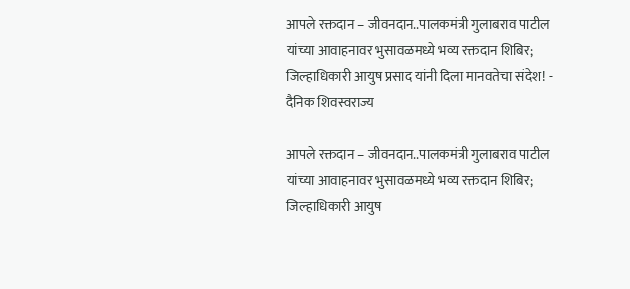आपले रक्तदान – जीवनदान..पालकमंत्री गुलाबराव पाटील यांच्या आवाहनावर भुसावळमध्ये भव्य रक्तदान शिबिर; जिल्हाधिकारी आयुष प्रसाद यांनी दिला मानवतेचा संदेश! - दैनिक शिवस्वराज्य

आपले रक्तदान – जीवनदान..पालकमंत्री गुलाबराव पाटील यांच्या आवाहनावर भुसावळमध्ये भव्य रक्तदान शिबिर; जिल्हाधिकारी आयुष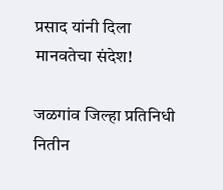प्रसाद यांनी दिला मानवतेचा संदेश!

जळगांव जिल्हा प्रतिनिधी नितीन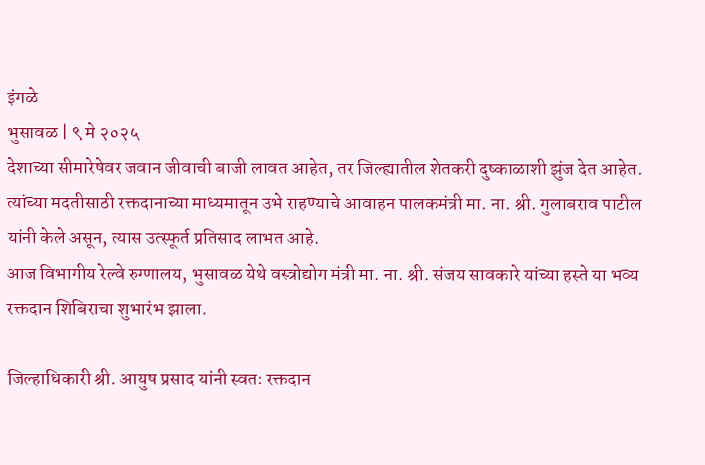इंगळे
भुसावळ | ९ मे २०२५
देशाच्या सीमारेषेवर जवान जीवाची बाजी लावत आहेत, तर जिल्ह्यातील शेतकरी दुष्काळाशी झुंज देत आहेत. त्यांच्या मदतीसाठी रक्तदानाच्या माध्यमातून उभे राहण्याचे आवाहन पालकमंत्री मा. ना. श्री. गुलाबराव पाटील यांनी केले असून, त्यास उत्स्फूर्त प्रतिसाद लाभत आहे.
आज विभागीय रेल्वे रुग्णालय, भुसावळ येथे वस्त्रोद्योग मंत्री मा. ना. श्री. संजय सावकारे यांच्या हस्ते या भव्य रक्तदान शिबिराचा शुभारंभ झाला.

जिल्हाधिकारी श्री. आयुष प्रसाद यांनी स्वतः रक्तदान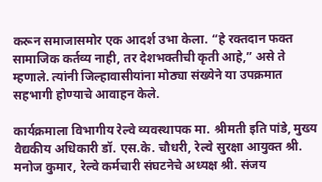करून समाजासमोर एक आदर्श उभा केला. “हे रक्तदान फक्त सामाजिक कर्तव्य नाही, तर देशभक्तीची कृती आहे,” असे ते म्हणाले. त्यांनी जिल्हावासीयांना मोठ्या संख्येने या उपक्रमात सहभागी होण्याचे आवाहन केले.

कार्यक्रमाला विभागीय रेल्वे व्यवस्थापक मा. श्रीमती इति पांडे, मुख्य वैद्यकीय अधिकारी डॉ. एस.के. चौधरी, रेल्वे सुरक्षा आयुक्त श्री. मनोज कुमार, रेल्वे कर्मचारी संघटनेचे अध्यक्ष श्री. संजय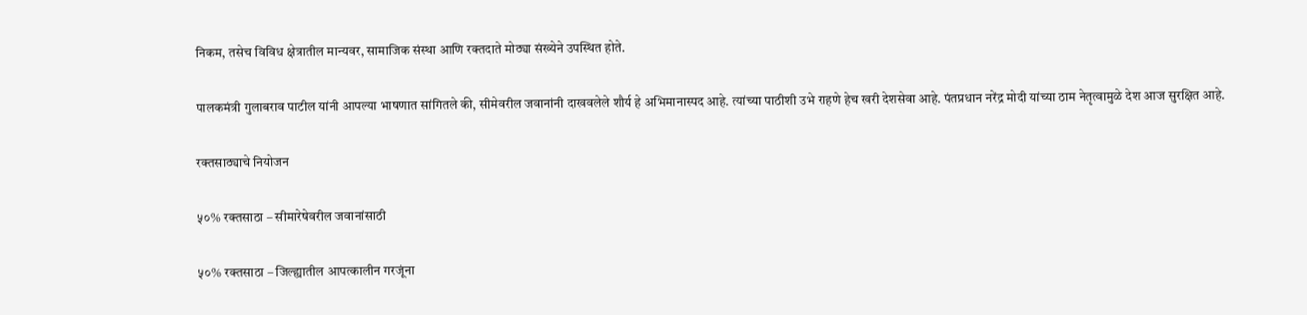निकम, तसेच विविध क्षेत्रातील मान्यवर, सामाजिक संस्था आणि रक्तदाते मोठ्या संख्येने उपस्थित होते.

पालकमंत्री गुलाबराव पाटील यांनी आपल्या भाषणात सांगितले की, सीमेवरील जवानांनी दाखवलेले शौर्य हे अभिमानास्पद आहे. त्यांच्या पाठीशी उभे राहणे हेच खरी देशसेवा आहे. पंतप्रधान नरेंद्र मोदी यांच्या ठाम नेतृत्वामुळे देश आज सुरक्षित आहे.

रक्तसाठ्याचे नियोजन

५०% रक्तसाठा – सीमारेषेवरील जवानांसाठी

५०% रक्तसाठा – जिल्ह्यातील आपत्कालीन गरजूंना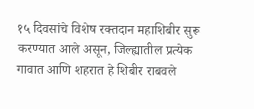१५ दिवसांचे विशेष रक्तदान महाशिबीर सुरू करण्यात आले असून, जिल्ह्यातील प्रत्येक गावात आणि शहरात हे शिबीर राबवले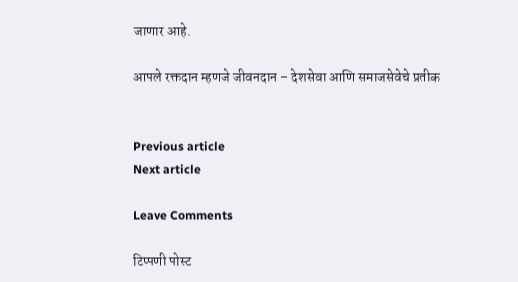जाणार आहे.

आपले रक्तदान म्हणजे जीवनदान – देशसेवा आणि समाजसेवेचे प्रतीक


Previous article
Next article

Leave Comments

टिप्पणी पोस्ट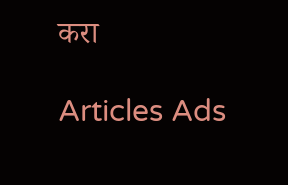करा

Articles Ads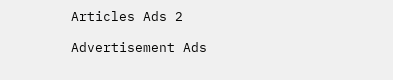Articles Ads 2

Advertisement Ads